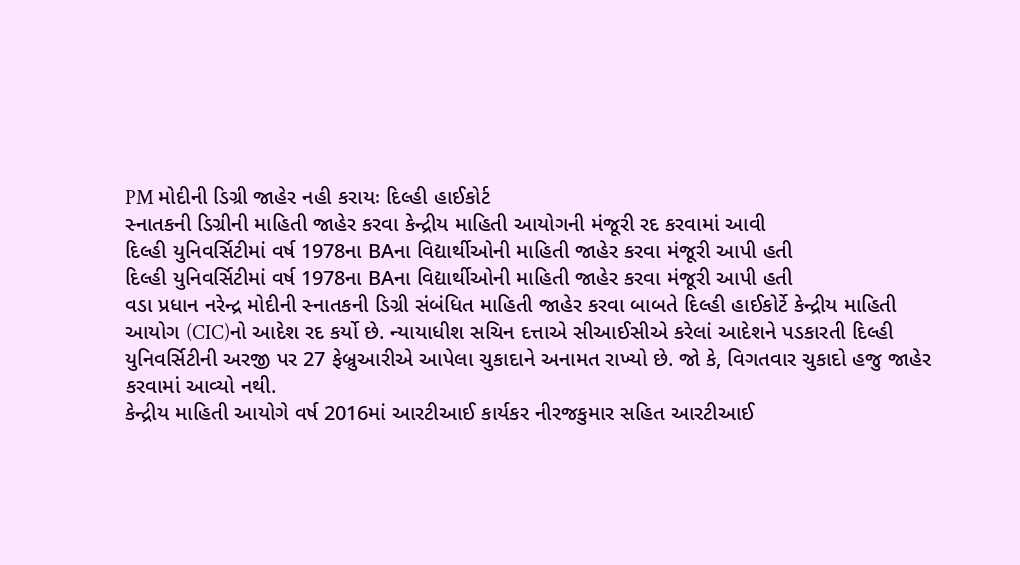PM મોદીની ડિગ્રી જાહેર નહી કરાયઃ દિલ્હી હાઈકોર્ટ
સ્નાતકની ડિગ્રીની માહિતી જાહેર કરવા કેન્દ્રીય માહિતી આયોગની મંજૂરી રદ કરવામાં આવી
દિલ્હી યુનિવર્સિટીમાં વર્ષ 1978ના BAના વિદ્યાર્થીઓની માહિતી જાહેર કરવા મંજૂરી આપી હતી
દિલ્હી યુનિવર્સિટીમાં વર્ષ 1978ના BAના વિદ્યાર્થીઓની માહિતી જાહેર કરવા મંજૂરી આપી હતી
વડા પ્રધાન નરેન્દ્ર મોદીની સ્નાતકની ડિગ્રી સંબંધિત માહિતી જાહેર કરવા બાબતે દિલ્હી હાઈકોર્ટે કેન્દ્રીય માહિતી આયોગ (CIC)નો આદેશ રદ કર્યો છે. ન્યાયાધીશ સચિન દત્તાએ સીઆઈસીએ કરેલાં આદેશને પડકારતી દિલ્હી યુનિવર્સિટીની અરજી પર 27 ફેબ્રુઆરીએ આપેલા ચુકાદાને અનામત રાખ્યો છે. જો કે, વિગતવાર ચુકાદો હજુ જાહેર કરવામાં આવ્યો નથી.
કેન્દ્રીય માહિતી આયોગે વર્ષ 2016માં આરટીઆઈ કાર્યકર નીરજકુમાર સહિત આરટીઆઈ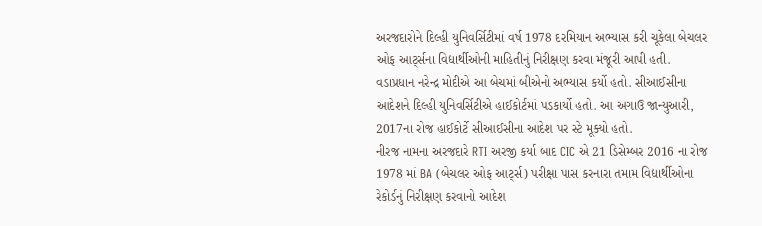અરજદારોને દિલ્હી યુનિવર્સિટીમાં વર્ષ 1978 દરમિયાન અભ્યાસ કરી ચૂકેલા બેચલર ઓફ આર્ટ્સના વિદ્યાર્થીઓની માહિતીનું નિરીક્ષણ કરવા મંજૂરી આપી હતી. વડાપ્રધાન નરેન્દ્ર મોદીએ આ બેચમાં બીએનો અભ્યાસ કર્યો હતો. સીઆઈસીના આદેશને દિલ્હી યુનિવર્સિટીએ હાઈકોર્ટમાં પડકાર્યો હતો. આ અગાઉ જાન્યુઆરી, 2017ના રોજ હાઈકોર્ટે સીઆઈસીના આદેશ પર સ્ટે મૂક્યો હતો.
નીરજ નામના અરજદારે RTI અરજી કર્યા બાદ CIC એ 21 ડિસેમ્બર 2016 ના રોજ 1978 માં BA (બેચલર ઓફ આર્ટ્સ) પરીક્ષા પાસ કરનારા તમામ વિદ્યાર્થીઓના રેકોર્ડનું નિરીક્ષણ કરવાનો આદેશ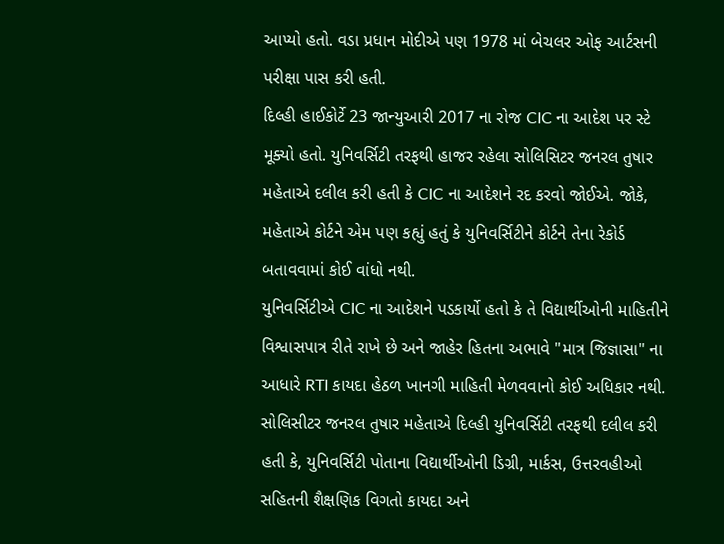આપ્યો હતો. વડા પ્રધાન મોદીએ પણ 1978 માં બેચલર ઓફ આર્ટસની પરીક્ષા પાસ કરી હતી.
દિલ્હી હાઈકોર્ટે 23 જાન્યુઆરી 2017 ના રોજ CIC ના આદેશ પર સ્ટે મૂક્યો હતો. યુનિવર્સિટી તરફથી હાજર રહેલા સોલિસિટર જનરલ તુષાર મહેતાએ દલીલ કરી હતી કે CIC ના આદેશને રદ કરવો જોઈએ. જોકે, મહેતાએ કોર્ટને એમ પણ કહ્યું હતું કે યુનિવર્સિટીને કોર્ટને તેના રેકોર્ડ બતાવવામાં કોઈ વાંધો નથી.
યુનિવર્સિટીએ CIC ના આદેશને પડકાર્યો હતો કે તે વિદ્યાર્થીઓની માહિતીને વિશ્વાસપાત્ર રીતે રાખે છે અને જાહેર હિતના અભાવે "માત્ર જિજ્ઞાસા" ના આધારે RTI કાયદા હેઠળ ખાનગી માહિતી મેળવવાનો કોઈ અધિકાર નથી.
સોલિસીટર જનરલ તુષાર મહેતાએ દિલ્હી યુનિવર્સિટી તરફથી દલીલ કરી હતી કે, યુનિવર્સિટી પોતાના વિદ્યાર્થીઓની ડિગ્રી, માર્કસ, ઉત્તરવહીઓ સહિતની શૈક્ષણિક વિગતો કાયદા અને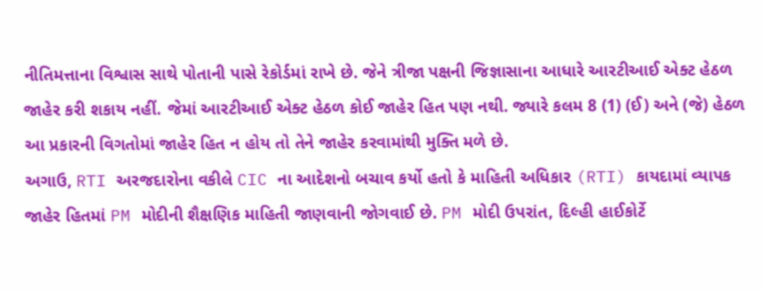નીતિમત્તાના વિશ્વાસ સાથે પોતાની પાસે રેકોર્ડમાં રાખે છે. જેને ત્રીજા પક્ષની જિજ્ઞાસાના આધારે આરટીઆઈ એક્ટ હેઠળ જાહેર કરી શકાય નહીં. જેમાં આરટીઆઈ એક્ટ હેઠળ કોઈ જાહેર હિત પણ નથી. જ્યારે કલમ 8 (1) (ઈ) અને (જે) હેઠળ આ પ્રકારની વિગતોમાં જાહેર હિત ન હોય તો તેને જાહેર કરવામાંથી મુક્તિ મળે છે.
અગાઉ, RTI અરજદારોના વકીલે CIC ના આદેશનો બચાવ કર્યો હતો કે માહિતી અધિકાર (RTI) કાયદામાં વ્યાપક જાહેર હિતમાં PM મોદીની શૈક્ષણિક માહિતી જાણવાની જોગવાઈ છે. PM મોદી ઉપરાંત, દિલ્હી હાઈકોર્ટે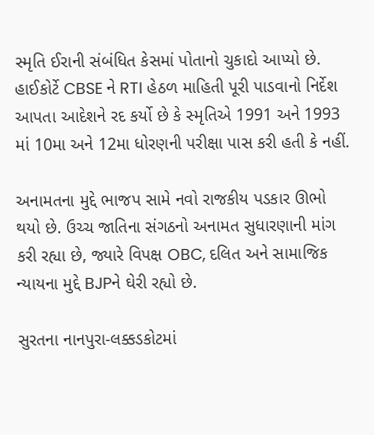સ્મૃતિ ઈરાની સંબંધિત કેસમાં પોતાનો ચુકાદો આપ્યો છે. હાઈકોર્ટે CBSE ને RTI હેઠળ માહિતી પૂરી પાડવાનો નિર્દેશ આપતા આદેશને રદ કર્યો છે કે સ્મૃતિએ 1991 અને 1993 માં 10મા અને 12મા ધોરણની પરીક્ષા પાસ કરી હતી કે નહીં.

અનામતના મુદ્દે ભાજપ સામે નવો રાજકીય પડકાર ઊભો થયો છે. ઉચ્ચ જાતિના સંગઠનો અનામત સુધારણાની માંગ કરી રહ્યા છે, જ્યારે વિપક્ષ OBC, દલિત અને સામાજિક ન્યાયના મુદ્દે BJPને ઘેરી રહ્યો છે.

સુરતના નાનપુરા-લક્કડકોટમાં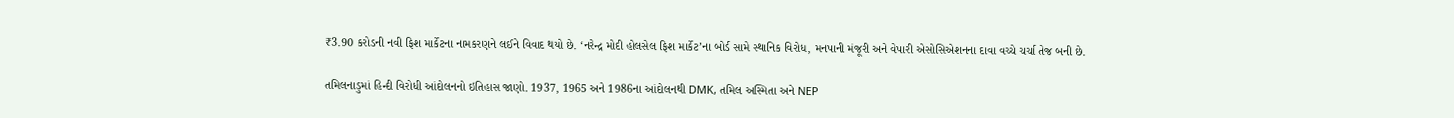₹3.90 કરોડની નવી ફિશ માર્કેટના નામકરણને લઈને વિવાદ થયો છે. ‘નરેન્દ્ર મોદી હોલસેલ ફિશ માર્કેટ’ના બોર્ડ સામે સ્થાનિક વિરોધ, મનપાની મંજૂરી અને વેપારી એસોસિએશનના દાવા વચ્ચે ચર્ચા તેજ બની છે.

તમિલનાડુમાં હિન્દી વિરોધી આંદોલનનો ઇતિહાસ જાણો. 1937, 1965 અને 1986ના આંદોલનથી DMK, તમિલ અસ્મિતા અને NEP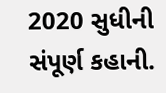2020 સુધીની સંપૂર્ણ કહાની.